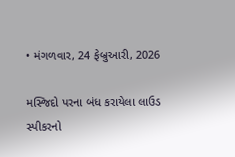• મંગળવાર, 24 ફેબ્રુઆરી, 2026

મસ્જિદો પરના બંધ કરાયેલા લાઉડ સ્પીકરનો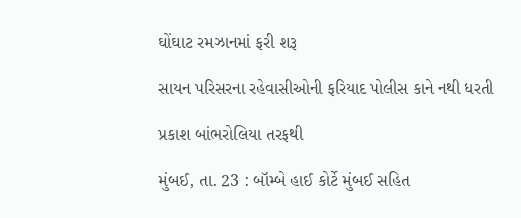ઘોંઘાટ રમઝાનમાં ફરી શરૂ

સાયન પરિસરના રહેવાસીઓની ફરિયાદ પોલીસ કાને નથી ધરતી

પ્રકાશ બાંભરોલિયા તરફથી

મુંબઈ, તા. 23 : બૉમ્બે હાઈ કોર્ટે મુંબઈ સહિત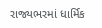રાજ્યભરમાં ધાર્મિક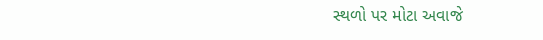સ્થળો પર મોટા અવાજે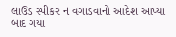લાઉડ સ્પીકર ન વગાડવાનો આદેશ આપ્યા બાદ ગયા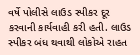વર્ષે પોલીસે લાઉડ સ્પીકર દૂર કરવાની કાર્યવાહી કરી હતી. લાઉડ સ્પીકર બંધ થવાથી લોકોએ રાહત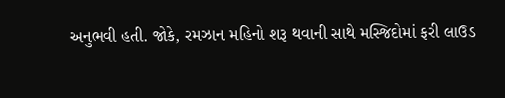અનુભવી હતી. જોકે, રમઝાન મહિનો શરૂ થવાની સાથે મસ્જિદોમાં ફરી લાઉડ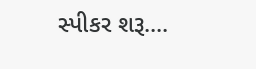સ્પીકર શરૂ....